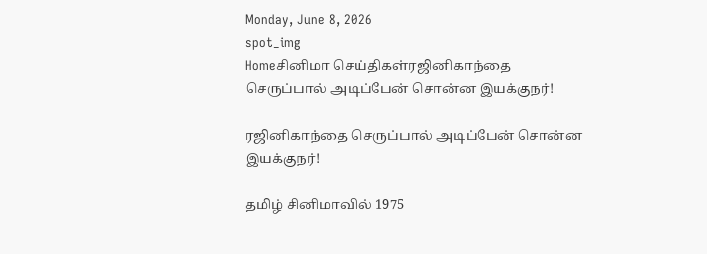Monday, June 8, 2026
spot_img
Homeசினிமா செய்திகள்ரஜினிகாந்தை செருப்பால் அடிப்பேன் சொன்ன இயக்குநர்!

ரஜினிகாந்தை செருப்பால் அடிப்பேன் சொன்ன இயக்குநர்!

தமிழ் சினிமாவில் 1975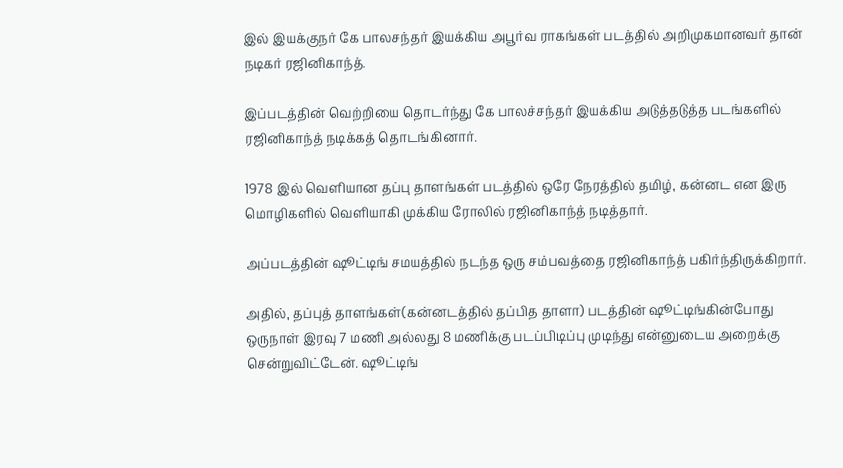இல் இயக்குநர் கே பாலசந்தர் இயக்கிய அபூர்வ ராகங்கள் படத்தில் அறிமுகமானவர் தான் நடிகர் ரஜினிகாந்த்.

இப்படத்தின் வெற்றியை தொடர்ந்து கே பாலச்சந்தர் இயக்கிய அடுத்தடுத்த படங்களில் ரஜினிகாந்த் நடிக்கத் தொடங்கினார்.

1978 இல் வெளியான தப்பு தாளங்கள் படத்தில் ஒரே நேரத்தில் தமிழ், கன்னட என இரு மொழிகளில் வெளியாகி முக்கிய ரோலில் ரஜினிகாந்த் நடித்தார்.

அப்படத்தின் ஷூட்டிங் சமயத்தில் நடந்த ஒரு சம்பவத்தை ரஜினிகாந்த் பகிர்ந்திருக்கிறார்.

அதில், தப்புத் தாளங்கள்(கன்னடத்தில் தப்பித தாளா) படத்தின் ஷூட்டிங்கின்போது ஒருநாள் இரவு 7 மணி அல்லது 8 மணிக்கு படப்பிடிப்பு முடிந்து என்னுடைய அறைக்கு சென்றுவிட்டேன். ஷூட்டிங்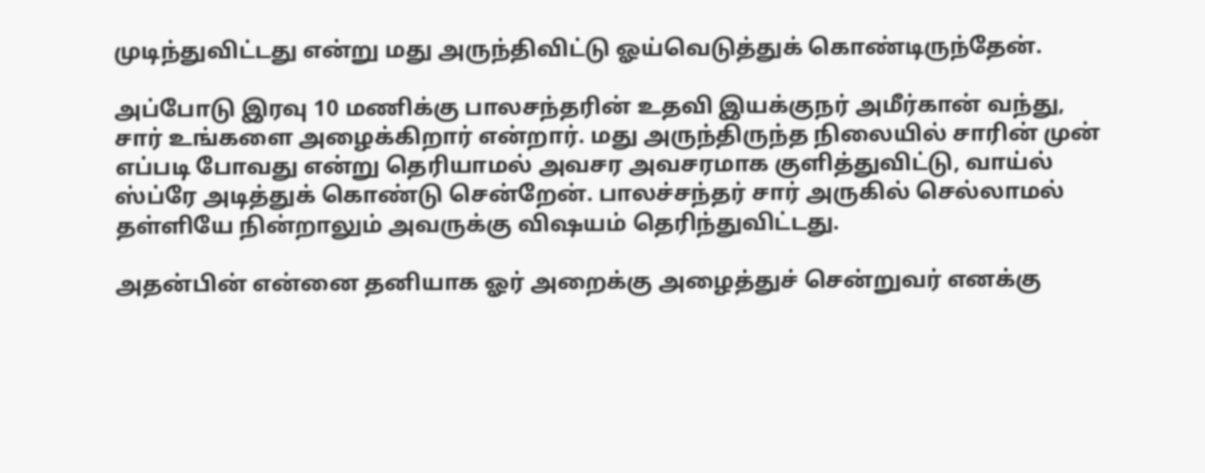முடிந்துவிட்டது என்று மது அருந்திவிட்டு ஓய்வெடுத்துக் கொண்டிருந்தேன்.

அப்போடு இரவு 10 மணிக்கு பாலசந்தரின் உதவி இயக்குநர் அமீர்கான் வந்து, சார் உங்களை அழைக்கிறார் என்றார். மது அருந்திருந்த நிலையில் சாரின் முன் எப்படி போவது என்று தெரியாமல் அவசர அவசரமாக குளித்துவிட்டு, வாய்ல் ஸ்ப்ரே அடித்துக் கொண்டு சென்றேன். பாலச்சந்தர் சார் அருகில் செல்லாமல் தள்ளியே நின்றாலும் அவருக்கு விஷயம் தெரிந்துவிட்டது.

அதன்பின் என்னை தனியாக ஓர் அறைக்கு அழைத்துச் சென்றுவர் எனக்கு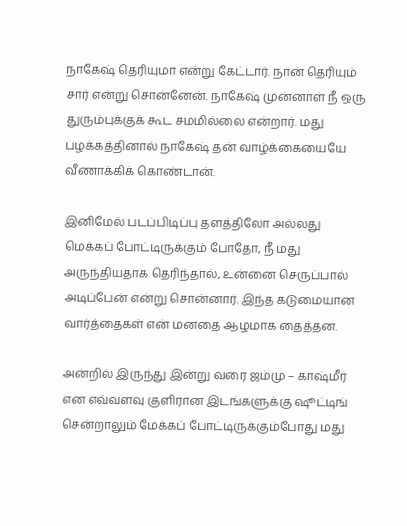நாகேஷ் தெரியுமா என்று கேட்டார். நான் தெரியும் சார் என்று சொன்னேன். நாகேஷ் முன்னாள் நீ ஒரு துரும்புக்குக் கூட சமமில்லை என்றார். மது பழக்கத்தினால் நாகேஷ் தன் வாழ்க்கையையே வீணாக்கிக் கொண்டான்.

இனிமேல் படப்பிடிப்பு தளத்திலோ அல்லது மெக்கப் போட்டிருக்கும் போதோ, நீ மது அருந்தியதாக தெரிந்தால், உன்னை செருப்பால் அடிப்பேன் என்று சொன்னார். இந்த கடுமையான வார்த்தைகள் என் மனதை ஆழமாக தைத்தன.

அன்றில் இருந்து இன்று வரை ஜம்மு – காஷ்மீர் என எவ்வளவு குளிரான இடங்களுக்கு ஷூட்டிங் சென்றாலும் மேக்கப் போட்டிருக்கும்போது மது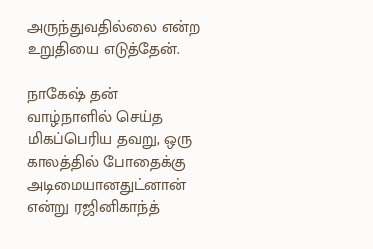அருந்துவதில்லை என்ற உறுதியை எடுத்தேன்.

நாகேஷ் தன் வாழ்நாளில் செய்த மிகப்பெரிய தவறு, ஒரு காலத்தில் போதைக்கு அடிமையானதுட்னான் என்று ரஜினிகாந்த்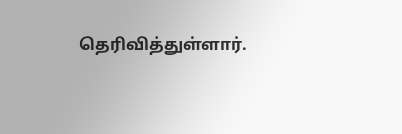தெரிவித்துள்ளார்.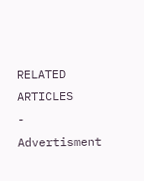RELATED ARTICLES
- Advertisment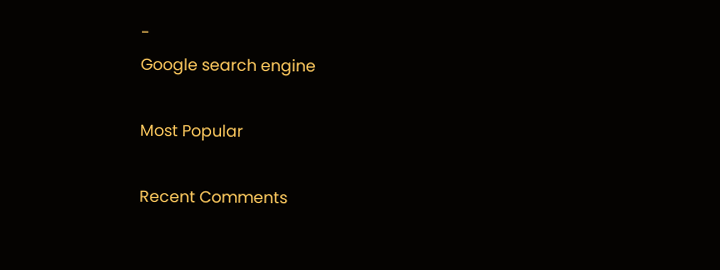-
Google search engine

Most Popular

Recent Comments